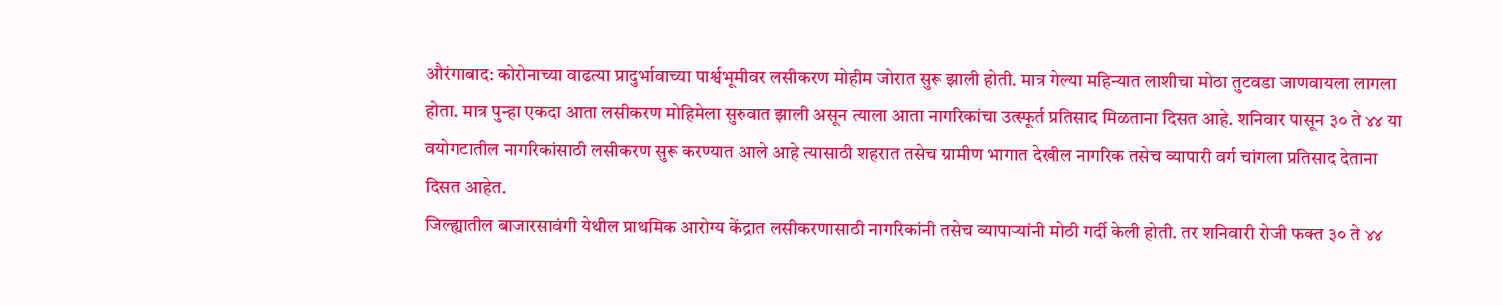औरंगाबाद: कोरोनाच्या वाढत्या प्रादुर्भावाच्या पार्श्वभूमीवर लसीकरण मोहीम जोरात सुरू झाली होती. मात्र गेल्या महिन्यात लाशीचा मोठा तुटवडा जाणवायला लागला होता. मात्र पुन्हा एकदा आता लसीकरण मोहिमेला सुरुवात झाली असून त्याला आता नागरिकांचा उत्स्फूर्त प्रतिसाद मिळताना दिसत आहे. शनिवार पासून ३० ते ४४ या वयोगटातील नागरिकांसाठी लसीकरण सुरू करण्यात आले आहे त्यासाठी शहरात तसेच ग्रामीण भागात देखील नागरिक तसेच व्यापारी वर्ग चांगला प्रतिसाद देताना दिसत आहेत.
जिल्ह्यातील बाजारसावंगी येथील प्राथमिक आरोग्य केंद्रात लसीकरणासाठी नागरिकांनी तसेच व्यापाऱ्यांनी मोठी गर्दी केली होती. तर शनिवारी रोजी फक्त ३० ते ४४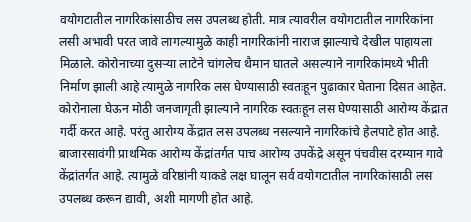वयोगटातील नागरिकांसाठीच लस उपलब्ध होती. मात्र त्यावरील वयोगटातील नागरिकांना लसी अभावी परत जावे लागल्यामुळे काही नागरिकांनी नाराज झाल्याचे देखील पाहायला मिळाले. कोरोनाच्या दुसऱ्या लाटेने चांगलेच थैमान घातले असल्याने नागरिकांमध्ये भीती निर्माण झाली आहे त्यामुळे नागरिक लस घेण्यासाठी स्वतःहून पुढाकार घेताना दिसत आहेत.
कोरोनाला घेऊन मोठी जनजागृती झाल्याने नागरिक स्वतःहून लस घेण्यासाठी आरोग्य केंद्रात गर्दी करत आहे. परंतु आरोग्य केंद्रात लस उपलब्ध नसल्याने नागरिकांचे हेलपाटे होत आहे. बाजारसावंगी प्राथमिक आरोग्य केंद्रांतर्गत पाच आरोग्य उपकेंद्रे असून पंचवीस दरम्यान गावे केंद्रांतर्गत आहे. त्यामुळे वरिष्ठांनी याकडे लक्ष घालून सर्व वयोगटातील नागरिकांसाठी लस उपलब्ध करून द्यावी, अशी मागणी होत आहे.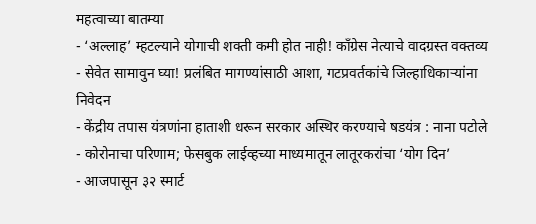महत्वाच्या बातम्या
- ‘अल्लाह’ म्हटल्याने योगाची शक्ती कमी होत नाही! काँग्रेस नेत्याचे वादग्रस्त वक्तव्य
- सेवेत सामावुन घ्या! प्रलंबित मागण्यांसाठी आशा, गटप्रवर्तकांचे जिल्हाधिकाऱ्यांना निवेदन
- केंद्रीय तपास यंत्रणांना हाताशी धरून सरकार अस्थिर करण्याचे षडयंत्र : नाना पटोले
- कोरोनाचा परिणाम; फेसबुक लाईव्हच्या माध्यमातून लातूरकरांचा ‘योग दिन’
- आजपासून ३२ स्मार्ट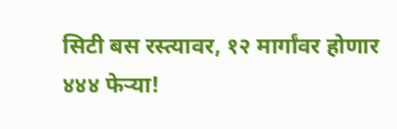सिटी बस रस्त्यावर, १२ मार्गांवर होणार ४४४ फेऱ्या!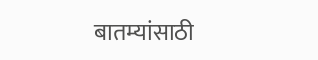बातम्यांसाठी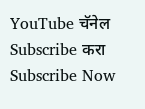YouTube चॅनेल Subscribe करा
Subscribe Now